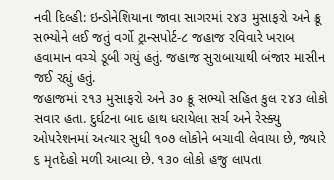નવી દિલ્હી: ઇન્ડોનેશિયાના જાવા સાગરમાં ૨૪૩ મુસાફરો અને ક્રૂ સભ્યોને લઈ જતું વર્ગો ટ્રાન્સપોર્ટ-૮ જહાજ રવિવારે ખરાબ હવામાન વચ્ચે ડૂબી ગયું હતું. જહાજ સુરાબાયાથી બંજાર માસીન જઈ રહ્યું હતું.
જહાજમાં ૨૧૩ મુસાફરો અને ૩૦ ક્રૂ સભ્યો સહિત કુલ ૨૪૩ લોકો સવાર હતા. દુર્ઘટના બાદ હાથ ધરાયેલા સર્ચ અને રેસ્ક્યુ ઓપરેશનમાં અત્યાર સુધી ૧૦૭ લોકોને બચાવી લેવાયા છે, જ્યારે ૬ મૃતદેહો મળી આવ્યા છે. ૧૩૦ લોકો હજુ લાપતા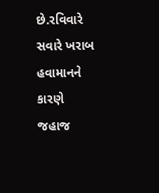છે.રવિવારે સવારે ખરાબ હવામાનને કારણે જહાજ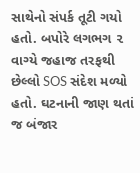સાથેનો સંપર્ક તૂટી ગયો હતો. બપોરે લગભગ ૨ વાગ્યે જહાજ તરફથી છેલ્લો SOS સંદેશ મળ્યો હતો. ઘટનાની જાણ થતાં જ બંજાર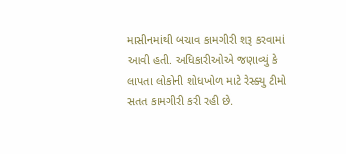માસીનમાંથી બચાવ કામગીરી શરૂ કરવામાં આવી હતી. અધિકારીઓએ જણાવ્યું કે લાપતા લોકોની શોધખોળ માટે રેસ્ક્યુ ટીમો સતત કામગીરી કરી રહી છે.